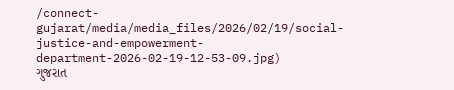/connect-gujarat/media/media_files/2026/02/19/social-justice-and-empowerment-department-2026-02-19-12-53-09.jpg)
ગુજરાત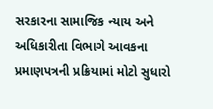સરકારના સામાજિક ન્યાય અને અધિકારીતા વિભાગે આવકના પ્રમાણપત્રની પ્રક્રિયામાં મોટો સુધારો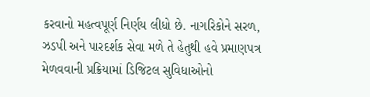કરવાનો મહત્વપૂર્ણ નિર્ણય લીધો છે. નાગરિકોને સરળ, ઝડપી અને પારદર્શક સેવા મળે તે હેતુથી હવે પ્રમાણપત્ર મેળવવાની પ્રક્રિયામાં ડિજિટલ સુવિધાઓનો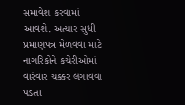સમાવેશ કરવામાં આવશે. અત્યાર સુધી પ્રમાણપત્ર મેળવવા માટે નાગરિકોને કચેરીઓમાં વારંવાર ચક્કર લગાવવા પડતા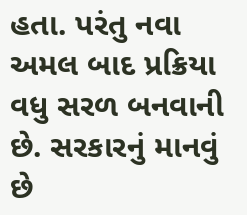હતા. પરંતુ નવા અમલ બાદ પ્રક્રિયા વધુ સરળ બનવાની છે. સરકારનું માનવું છે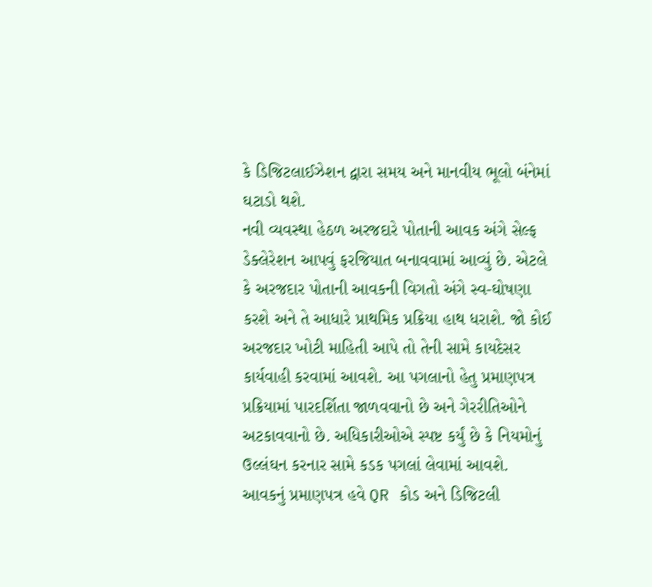કે ડિજિટલાઈઝેશન દ્વારા સમય અને માનવીય ભૂલો બંનેમાં ઘટાડો થશે.
નવી વ્યવસ્થા હેઠળ અરજદારે પોતાની આવક અંગે સેલ્ફ ડેક્લેરેશન આપવું ફરજિયાત બનાવવામાં આવ્યું છે. એટલે કે અરજદાર પોતાની આવકની વિગતો અંગે સ્વ-ઘોષણા કરશે અને તે આધારે પ્રાથમિક પ્રક્રિયા હાથ ધરાશે. જો કોઈ અરજદાર ખોટી માહિતી આપે તો તેની સામે કાયદેસર કાર્યવાહી કરવામાં આવશે. આ પગલાનો હેતુ પ્રમાણપત્ર પ્રક્રિયામાં પારદર્શિતા જાળવવાનો છે અને ગેરરીતિઓને અટકાવવાનો છે. અધિકારીઓએ સ્પષ્ટ કર્યું છે કે નિયમોનું ઉલ્લંઘન કરનાર સામે કડક પગલાં લેવામાં આવશે.
આવકનું પ્રમાણપત્ર હવે QR કોડ અને ડિજિટલી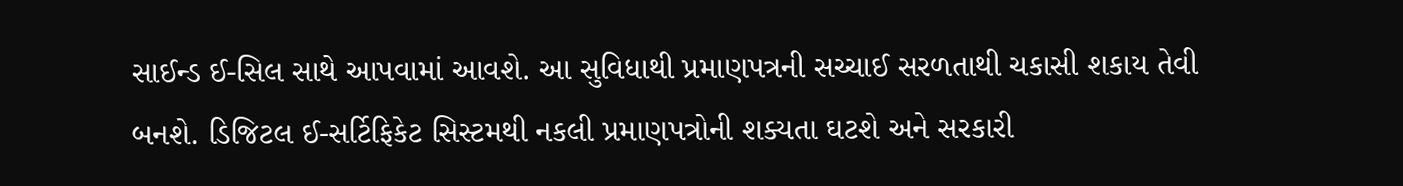સાઈન્ડ ઈ-સિલ સાથે આપવામાં આવશે. આ સુવિધાથી પ્રમાણપત્રની સચ્ચાઈ સરળતાથી ચકાસી શકાય તેવી બનશે. ડિજિટલ ઈ-સર્ટિફિકેટ સિસ્ટમથી નકલી પ્રમાણપત્રોની શક્યતા ઘટશે અને સરકારી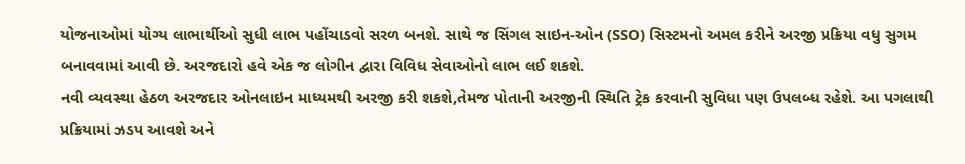યોજનાઓમાં યોગ્ય લાભાર્થીઓ સુધી લાભ પહોંચાડવો સરળ બનશે. સાથે જ સિંગલ સાઇન-ઓન (SSO) સિસ્ટમનો અમલ કરીને અરજી પ્રક્રિયા વધુ સુગમ બનાવવામાં આવી છે. અરજદારો હવે એક જ લોગીન દ્વારા વિવિધ સેવાઓનો લાભ લઈ શકશે.
નવી વ્યવસ્થા હેઠળ અરજદાર ઓનલાઇન માધ્યમથી અરજી કરી શકશે,તેમજ પોતાની અરજીની સ્થિતિ ટ્રેક કરવાની સુવિધા પણ ઉપલબ્ધ રહેશે. આ પગલાથી પ્રક્રિયામાં ઝડપ આવશે અને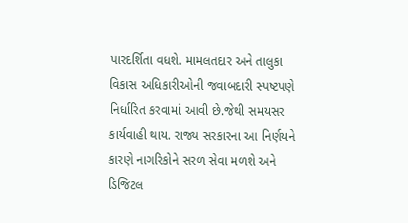પારદર્શિતા વધશે. મામલતદાર અને તાલુકા વિકાસ અધિકારીઓની જવાબદારી સ્પષ્ટપણે નિર્ધારિત કરવામાં આવી છે.જેથી સમયસર કાર્યવાહી થાય. રાજ્ય સરકારના આ નિર્ણયને કારણે નાગરિકોને સરળ સેવા મળશે અને ડિજિટલ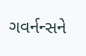ગવર્નન્સને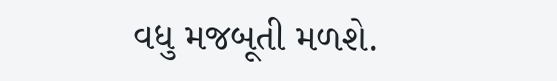વધુ મજબૂતી મળશે.